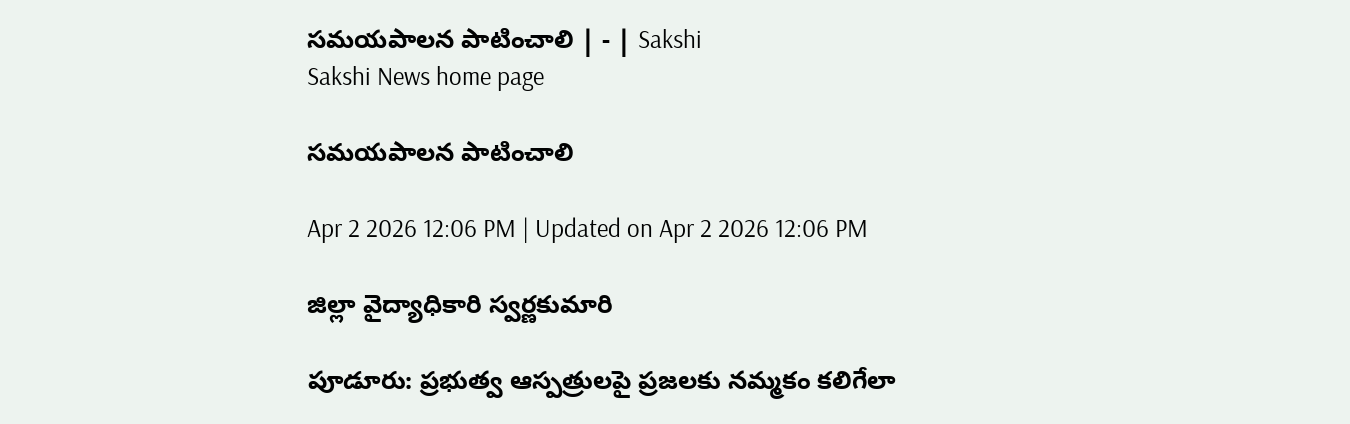సమయపాలన పాటించాలి | - | Sakshi
Sakshi News home page

సమయపాలన పాటించాలి

Apr 2 2026 12:06 PM | Updated on Apr 2 2026 12:06 PM

జిల్లా వైద్యాధికారి స్వర్ణకుమారి

పూడూరు: ప్రభుత్వ ఆస్పత్రులపై ప్రజలకు నమ్మకం కలిగేలా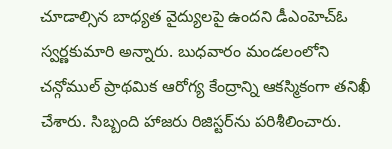చూడాల్సిన బాధ్యత వైద్యులపై ఉందని డీఎంహెచ్‌ఓ స్వర్ణకుమారి అన్నారు. బుధవారం మండలంలోని చన్గోముల్‌ ప్రాథమిక ఆరోగ్య కేంద్రాన్ని ఆకస్మికంగా తనిఖీ చేశారు. సిబ్బంది హాజరు రిజిస్టర్‌ను పరిశీలించారు.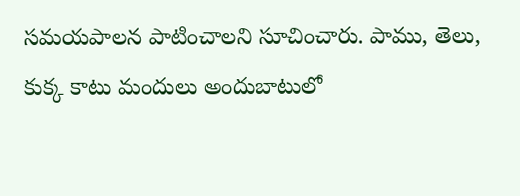సమయపాలన పాటించాలని సూచించారు. పాము, తెలు, కుక్క కాటు మందులు అందుబాటులో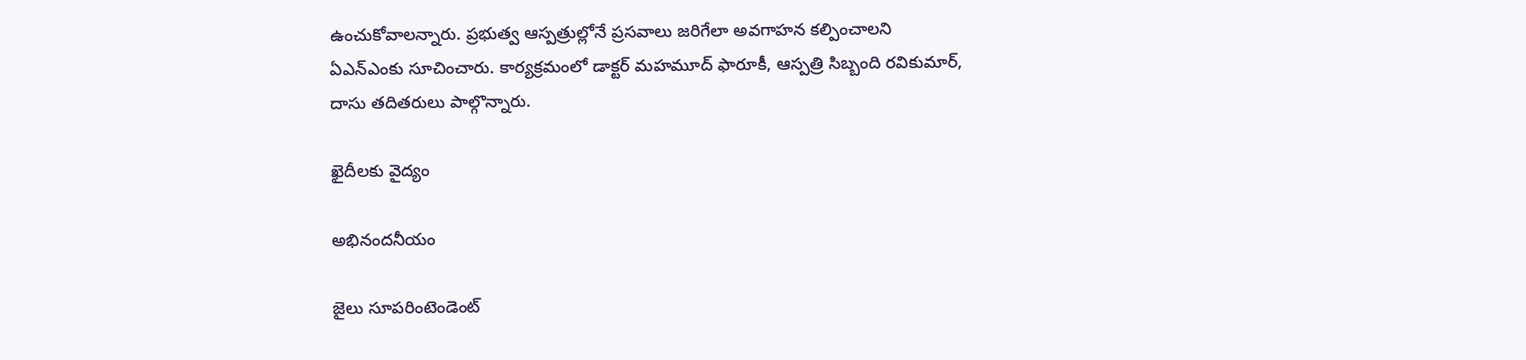ఉంచుకోవాలన్నారు. ప్రభుత్వ ఆస్పత్రుల్లోనే ప్రసవాలు జరిగేలా అవగాహన కల్పించాలని ఏఎన్‌ఎంకు సూచించారు. కార్యక్రమంలో డాక్టర్‌ మహమూద్‌ ఫారూకీ, ఆస్పత్రి సిబ్బంది రవికుమార్‌, దాసు తదితరులు పాల్గొన్నారు.

ఖైదీలకు వైద్యం

అభినందనీయం

జైలు సూపరింటెండెంట్‌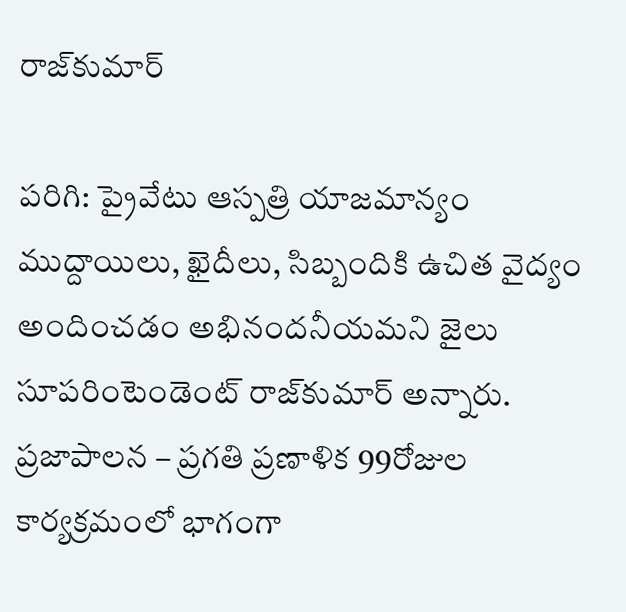రాజ్‌కుమార్‌

పరిగి: ప్రైవేటు ఆస్పత్రి యాజమాన్యం ముద్దాయిలు, ఖైదీలు, సిబ్బందికి ఉచిత వైద్యం అందించడం అభినందనీయమని జైలు సూపరింటెండెంట్‌ రాజ్‌కుమార్‌ అన్నారు. ప్రజాపాలన – ప్రగతి ప్రణాళిక 99రోజుల కార్యక్రమంలో భాగంగా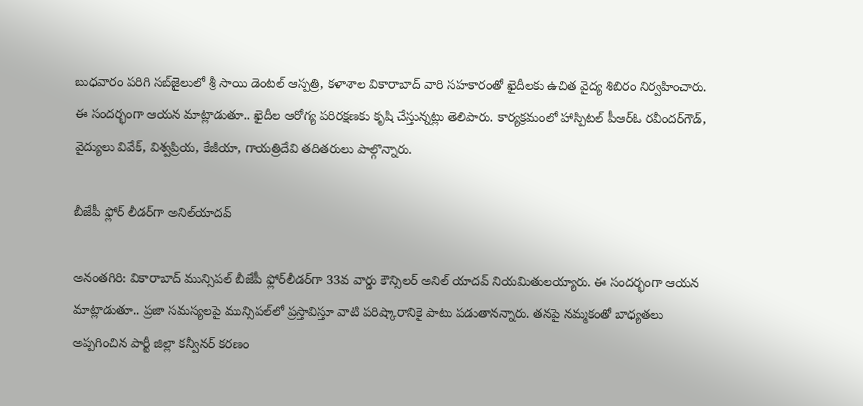బుధవారం పరిగి సబ్‌జైలులో శ్రీ సాయి డెంటల్‌ ఆస్పత్రి, కళాశాల వికారాబాద్‌ వారి సహకారంతో ఖైదీలకు ఉచిత వైద్య శిబిరం నిర్వహించారు. ఈ సందర్భంగా ఆయన మాట్లాడుతూ.. ఖైదీల ఆరోగ్య పరిరక్షణకు కృషి చేస్తున్నట్లు తెలిపారు. కార్యక్రమంలో హాస్పిటల్‌ పీఆర్‌ఓ రవీందర్‌గౌడ్‌, వైద్యులు వివేక్‌, విశ్వప్రియ, కేజీయా, గాయత్రిదేవి తదితరులు పాల్గొన్నారు.

బీజేపీ ఫ్లోర్‌ లీడర్‌గా అనిల్‌యాదవ్‌

అనంతగిరి: వికారాబాద్‌ మున్సిపల్‌ బీజేపీ ఫ్లోర్‌లీడర్‌గా 33వ వార్డు కౌన్సిలర్‌ అనిల్‌ యాదవ్‌ నియమితులయ్యారు. ఈ సందర్భంగా ఆయన మాట్లాడుతూ.. ప్రజా సమస్యలపై మున్సిపల్‌లో ప్రస్తావిస్తూ వాటి పరిష్కారానికై పాటు పడుతానన్నారు. తనపై నమ్మకంతో బాధ్యతలు అప్పగించిన పార్టీ జిల్లా కన్వీనర్‌ కరణం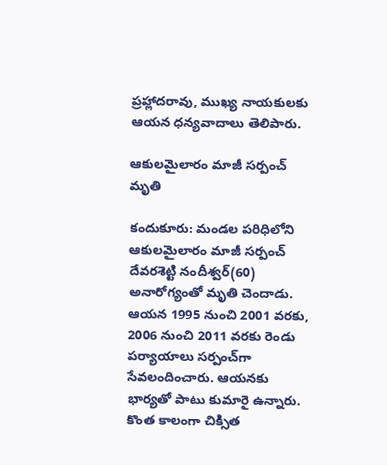ప్రహ్లాదరావు, ముఖ్య నాయకులకు ఆయన ధన్యవాదాలు తెలిపారు.

ఆకులమైలారం మాజీ సర్పంచ్‌ మృతి

కందుకూరు: మండల పరిధిలోని ఆకులమైలారం మాజీ సర్పంచ్‌ దేవరశెట్టి నందీశ్వర్‌(60) అనారోగ్యంతో మృతి చెందాడు. ఆయన 1995 నుంచి 2001 వరకు, 2006 నుంచి 2011 వరకు రెండు పర్యాయాలు సర్పంచ్‌గా సేవలందించారు. ఆయనకు భార్యతో పాటు కుమారై ఉన్నారు. కొంత కాలంగా చిక్సిత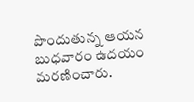పొందుతున్న ఆయన బుధవారం ఉదయం మరణించారు.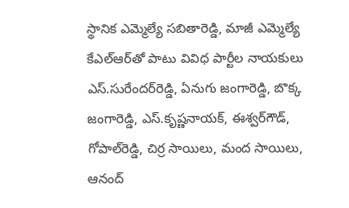స్థానిక ఎమ్మెల్యే సబితారెడ్డి, మాజీ ఎమ్మెల్యే కేఎల్‌ఆర్‌తో పాటు వివిధ పార్టీల నాయకులు ఎస్‌.సురేందర్‌రెడ్డి, ఏనుగు జంగారెడ్డి, బొక్క జంగారెడ్డి, ఎస్‌.కృష్ణనాయక్‌, ఈశ్వర్‌గౌడ్‌, గోపాల్‌రెడ్డి, చిర్ర సాయిలు, మంద సాయిలు, ఆనంద్‌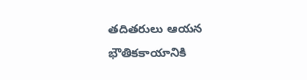తదితరులు ఆయన భౌతికకాయానికి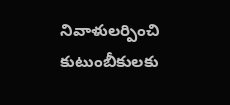నివాళులర్పించి కుటుంబీకులకు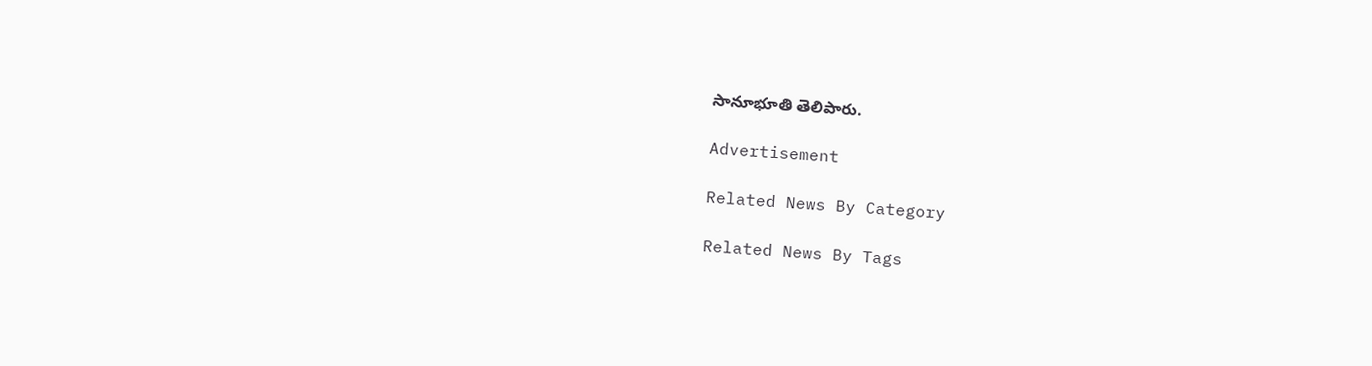సానూభూతి తెలిపారు.

Advertisement

Related News By Category

Related News By Tags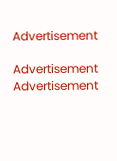Advertisement

Advertisement
Advertisement